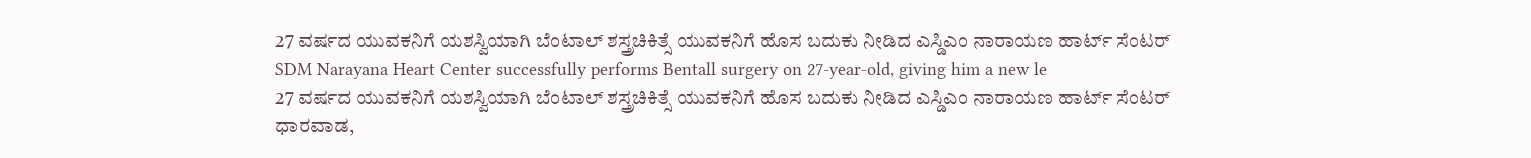27 ವರ್ಷದ ಯುವಕನಿಗೆ ಯಶಸ್ವಿಯಾಗಿ ಬೆಂಟಾಲ್ ಶಸ್ತ್ರಚಿಕಿತ್ಸೆ ಯುವಕನಿಗೆ ಹೊಸ ಬದುಕು ನೀಡಿದ ಎಸ್ಡಿಎಂ ನಾರಾಯಣ ಹಾರ್ಟ್ ಸೆಂಟರ್
SDM Narayana Heart Center successfully performs Bentall surgery on 27-year-old, giving him a new le
27 ವರ್ಷದ ಯುವಕನಿಗೆ ಯಶಸ್ವಿಯಾಗಿ ಬೆಂಟಾಲ್ ಶಸ್ತ್ರಚಿಕಿತ್ಸೆ ಯುವಕನಿಗೆ ಹೊಸ ಬದುಕು ನೀಡಿದ ಎಸ್ಡಿಎಂ ನಾರಾಯಣ ಹಾರ್ಟ್ ಸೆಂಟರ್
ಧಾರವಾಡ,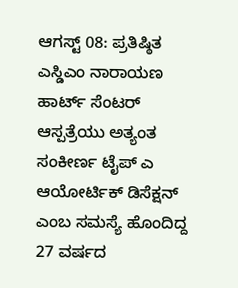ಆಗಸ್ಟ್ 08: ಪ್ರತಿಷ್ಠಿತ ಎಸ್ಡಿಎಂ ನಾರಾಯಣ ಹಾರ್ಟ್ ಸೆಂಟರ್ ಆಸ್ಪತ್ರೆಯು ಅತ್ಯಂತ ಸಂಕೀರ್ಣ ಟೈಪ್ ಎ ಆಯೋರ್ಟಿಕ್ ಡಿಸೆಕ್ಷನ್ ಎಂಬ ಸಮಸ್ಯೆ ಹೊಂದಿದ್ದ 27 ವರ್ಷದ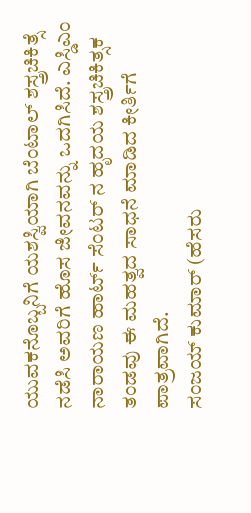ಯುವಕನೊಬ್ಬನಿಗೆ ಯಶಸ್ವಿಯಾಗಿ ಬೆಂಟಾಲ್ ಶಸ್ತ್ರಚಿಕಿತ್ಸೆ ನಡೆಸಿ ಅವರಿಗೆ ಹೊಸ ಜೀವನವನ್ನು ಒದಗಿಸಿದೆ. ಎಸ್ಡಿಎಂ ನಾರಾಯಣ ಹಾರ್ಟ್ ಸೆಂಟರ್ ನ ಹೃದಯ ಶಸ್ತ್ರಚಿಕಿತ್ಸಕ ತಂಡವು ಈ ಮಹತ್ವದ ಸಾಧನೆ ಮಾಡಿದ ಕೀರ್ತಿಗೆ ಪಾತ್ರವಾಗಿದೆ.
ಸಂಜಯ್ ಕುಮಾರ್ (ಹೆಸರು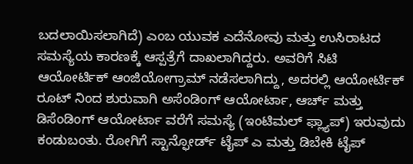ಬದಲಾಯಿಸಲಾಗಿದೆ) ಎಂಬ ಯುವಕ ಎದೆನೋವು ಮತ್ತು ಉಸಿರಾಟದ ಸಮಸ್ಯೆಯ ಕಾರಣಕ್ಕೆ ಆಸ್ಪತ್ರೆಗೆ ದಾಖಲಾಗಿದ್ದರು. ಅವರಿಗೆ ಸಿಟಿ ಆಯೋರ್ಟಿಕ್ ಆಂಜಿಯೋಗ್ರಾಮ್ ನಡೆಸಲಾಗಿದ್ದು, ಅದರಲ್ಲಿ ಆಯೋರ್ಟಿಕ್ ರೂಟ್ ನಿಂದ ಶುರುವಾಗಿ ಅಸೆಂಡಿಂಗ್ ಆಯೋರ್ಟಾ, ಆರ್ಚ್ ಮತ್ತು ಡಿಸೆಂಡಿಂಗ್ ಆಯೋರ್ಟಾ ವರೆಗೆ ಸಮಸ್ಯೆ (ಇಂಟಿಮಲ್ ಫ್ಲ್ಯಾಪ್) ಇರುವುದು ಕಂಡುಬಂತು. ರೋಗಿಗೆ ಸ್ಟಾನ್ಫೋರ್ಡ್ ಟೈಪ್ ಎ ಮತ್ತು ಡಿಬೇಕಿ ಟೈಪ್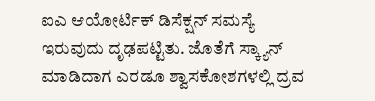ಐಎ ಆಯೋರ್ಟಿಕ್ ಡಿಸೆಕ್ಷನ್ ಸಮಸ್ಯೆ ಇರುವುದು ದೃಢಪಟ್ಟಿತು. ಜೊತೆಗೆ ಸ್ಕ್ಯಾನ್ ಮಾಡಿದಾಗ ಎರಡೂ ಶ್ವಾಸಕೋಶಗಳಲ್ಲಿ ದ್ರವ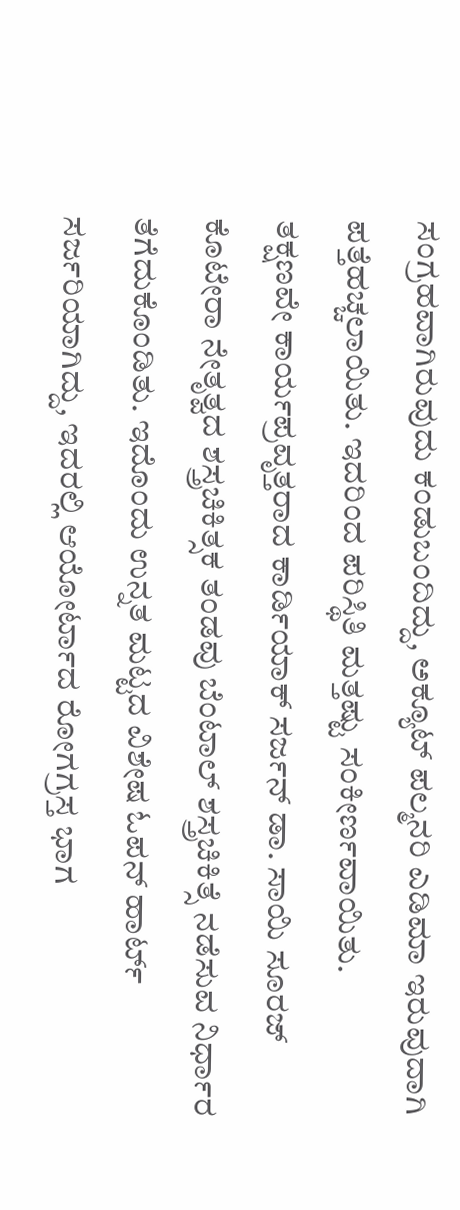ಸಂಗ್ರಹವಾಗಿರುವುದು ಕಂಡುಬಂದಿದ್ದು, ಅಕ್ಯೂಟ್ ಪಲ್ಮನರಿ ಎಡಿಮಾ ಇರುವುದಾಗಿ ಪತ್ತೆಹಚ್ಚಲಾಯಿತು. ಇದರಿಂದ ಪರಿಸ್ಥಿತಿ ಮತ್ತಷ್ಟು ಸಂಕೀರ್ಣವಾಯಿತು.
ತಕ್ಷಣವೇ ಕಾರ್ಯಪ್ರವೃತ್ತರಾದ ಕಾರ್ಡಿಯಾಕ್ ಸರ್ಜನ್ ಡಾ. ಸಾಯಿ ಸೂರಜ್ ಕೊಟೇರಾ ನೇತೃತ್ವದ ಶಸ್ತ್ರಚಿಕಿತ್ಸಕ ತಂಡವು ಬೆಂಟಾಲ್ ಶಸ್ತ್ರಚಿಕಿತ್ಸೆ ನಡೆಸುವ ನಿರ್ಧಾರ ತೆಗೆದುಕೊಂಡಿತು. ಇದೊಂದು ಉನ್ನತ ಮಟ್ಟದ ವಿಶೇಷ ಓಪನ್ ಹಾರ್ಟ್ ಸರ್ಜರಿಯಾಗಿದ್ದು, ಇದರಲ್ಲಿ ಆಯೋರ್ಟಾದ ರೋಗಗ್ರಸ್ತ ಭಾಗ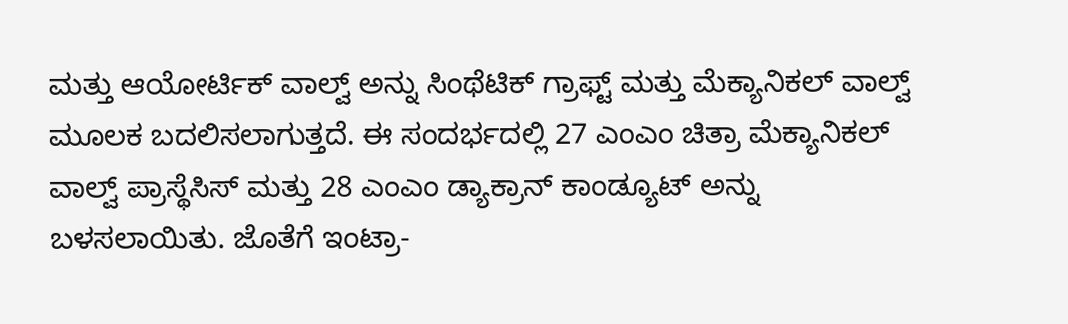ಮತ್ತು ಆಯೋರ್ಟಿಕ್ ವಾಲ್ವ್ ಅನ್ನು ಸಿಂಥೆಟಿಕ್ ಗ್ರಾಫ್ಟ್ ಮತ್ತು ಮೆಕ್ಯಾನಿಕಲ್ ವಾಲ್ವ್ ಮೂಲಕ ಬದಲಿಸಲಾಗುತ್ತದೆ. ಈ ಸಂದರ್ಭದಲ್ಲಿ 27 ಎಂಎಂ ಚಿತ್ರಾ ಮೆಕ್ಯಾನಿಕಲ್ ವಾಲ್ವ್ ಪ್ರಾಸ್ಥೆಸಿಸ್ ಮತ್ತು 28 ಎಂಎಂ ಡ್ಯಾಕ್ರಾನ್ ಕಾಂಡ್ಯೂಟ್ ಅನ್ನು ಬಳಸಲಾಯಿತು. ಜೊತೆಗೆ ಇಂಟ್ರಾ-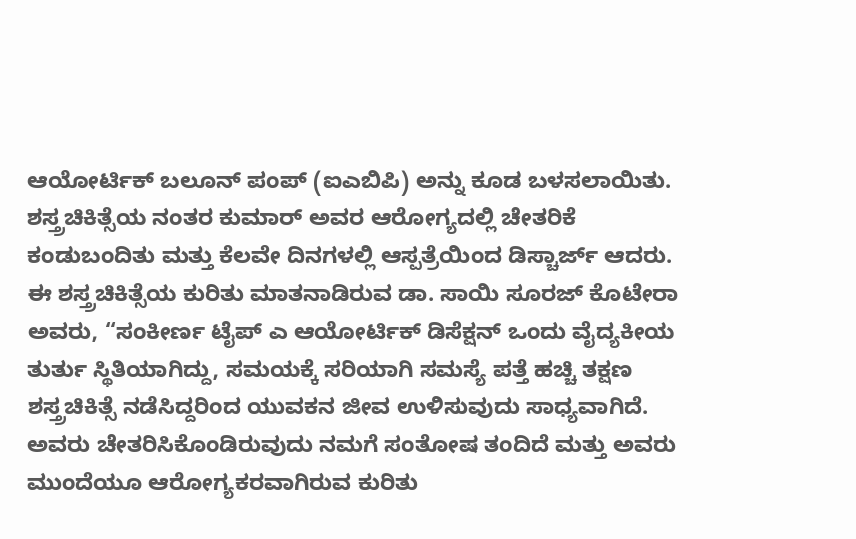ಆಯೋರ್ಟಿಕ್ ಬಲೂನ್ ಪಂಪ್ (ಐಎಬಿಪಿ) ಅನ್ನು ಕೂಡ ಬಳಸಲಾಯಿತು.
ಶಸ್ತ್ರಚಿಕಿತ್ಸೆಯ ನಂತರ ಕುಮಾರ್ ಅವರ ಆರೋಗ್ಯದಲ್ಲಿ ಚೇತರಿಕೆ ಕಂಡುಬಂದಿತು ಮತ್ತು ಕೆಲವೇ ದಿನಗಳಲ್ಲಿ ಆಸ್ಪತ್ರೆಯಿಂದ ಡಿಸ್ಚಾರ್ಜ್ ಆದರು.
ಈ ಶಸ್ತ್ರಚಿಕಿತ್ಸೆಯ ಕುರಿತು ಮಾತನಾಡಿರುವ ಡಾ. ಸಾಯಿ ಸೂರಜ್ ಕೊಟೇರಾ ಅವರು, “ಸಂಕೀರ್ಣ ಟೈಪ್ ಎ ಆಯೋರ್ಟಿಕ್ ಡಿಸೆಕ್ಷನ್ ಒಂದು ವೈದ್ಯಕೀಯ ತುರ್ತು ಸ್ಥಿತಿಯಾಗಿದ್ದು, ಸಮಯಕ್ಕೆ ಸರಿಯಾಗಿ ಸಮಸ್ಯೆ ಪತ್ತೆ ಹಚ್ಚಿ ತಕ್ಷಣ ಶಸ್ತ್ರಚಿಕಿತ್ಸೆ ನಡೆಸಿದ್ದರಿಂದ ಯುವಕನ ಜೀವ ಉಳಿಸುವುದು ಸಾಧ್ಯವಾಗಿದೆ. ಅವರು ಚೇತರಿಸಿಕೊಂಡಿರುವುದು ನಮಗೆ ಸಂತೋಷ ತಂದಿದೆ ಮತ್ತು ಅವರು ಮುಂದೆಯೂ ಆರೋಗ್ಯಕರವಾಗಿರುವ ಕುರಿತು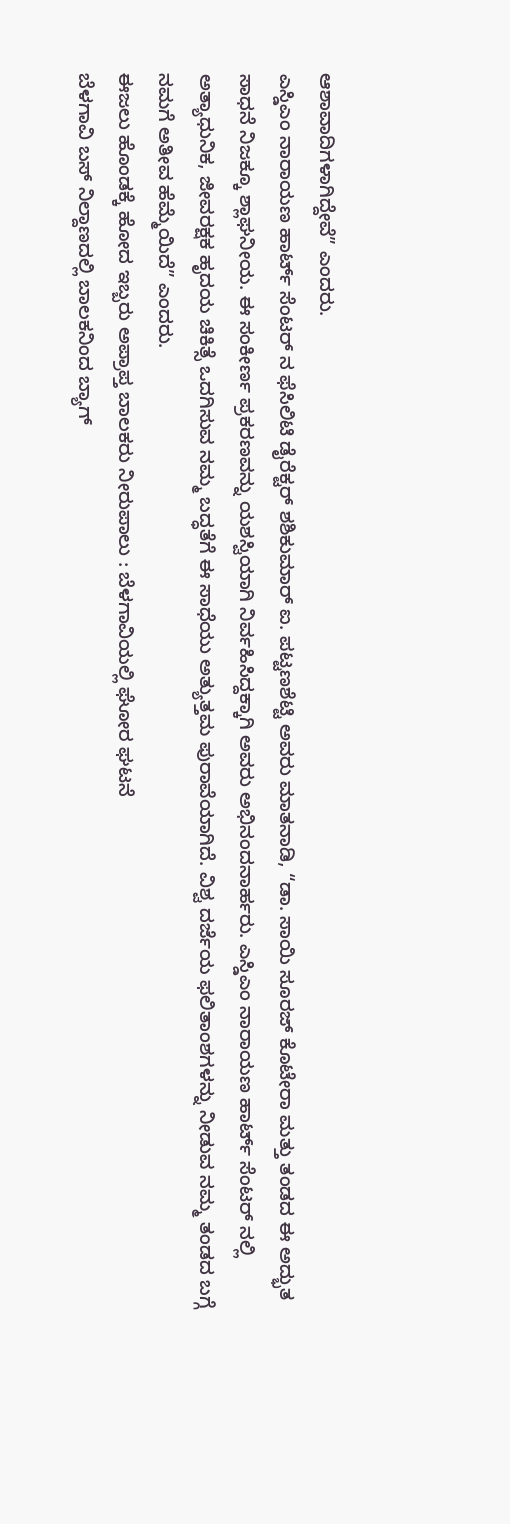ಆಶಾವಾದಿಗಳಾಗಿದ್ದೇವೆ” ಎಂದರು.
ಎಸ್ಡಿಎಂ ನಾರಾಯಣ ಹಾರ್ಟ್ ಸೆಂಟರ್ ನ ಫೆಸಿಲಿಟಿ ಡೈರೆಕ್ಟರ್ ಶಶಿಕುಮಾರ್ ಐ. ಪಟ್ಟಣಶೆಟ್ಟಿ ಅವರು ಮಾತನಾಡಿ, “ಡಾ. ಸಾಯಿ ಸೂರಜ್ ಕೊಟೇರಾ ಮತ್ತು ತಂಡದ ಈ ಅದ್ಭುತ ಸಾಧನೆ ನಿಜಕ್ಕೂ ಶ್ಲಾಘನೀಯ. ಈ ಸಂಕೀರ್ಣ ಪ್ರಕರಣವನ್ನು ಯಶಸ್ವಿಯಾಗಿ ನಿರ್ವಹಿಸಿದ್ದಕ್ಕಾಗಿ ಅವರು ಅಭಿನಂದನಾರ್ಹರು. ಎಸ್ಡಿಎಂ ನಾರಾಯಣ ಹಾರ್ಟ್ ಸೆಂಟರ್ ನಲ್ಲಿ ಅತ್ಯಾಧುನಿಕ, ಜೀವರಕ್ಷಕ ಹೃದಯ ಚಿಕಿತ್ಸೆ ಒದಗಿಸುವ ನಮ್ಮ ಬದ್ಧತೆಗೆ ಈ ಸಾಧೆಯು ಅತ್ಯುತ್ತಮ ಪುರಾವೆಯಾಗಿದೆ. ವಿಶ್ವ ದರ್ಜೆಯ ಫಲಿತಾಂಶಗಳನ್ನು ನೀಡುವ ನಮ್ಮ ತಂಡದ ಬಗ್ಗೆ ನಮಗೆ ಅತೀವ ಹೆಮ್ಮೆಯಿದೆ” ಎಂದರು.
ಈಜಲು ಹೊಂಡಕ್ಕೆ ಹೋದ ಇಬ್ಬರು ಅಪ್ರಾಪ್ತ ಬಾಲಕರು ನೀರುಪಾಲು : ಬೆಳಗಾವಿಯಲ್ಲಿ ಘೋರ ಘಟನೆ
ಬೆಳಗಾವಿ ಬಸ್ ನಿಲ್ದಾಣದಲ್ಲಿ ಬಾಲಕನಿಂದ ಬ್ಯಾಗ್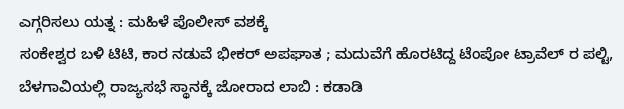ಎಗ್ಗರಿಸಲು ಯತ್ನ : ಮಹಿಳೆ ಪೊಲೀಸ್ ವಶಕ್ಕೆ
ಸಂಕೇಶ್ವರ ಬಳಿ ಟಿಟಿ, ಕಾರ ನಡುವೆ ಭೀಕರ್ ಅಪಘಾತ ; ಮದುವೆಗೆ ಹೊರಟಿದ್ದ ಟೆಂಪೋ ಟ್ರಾವೆಲ್ ರ ಪಲ್ಟಿ,
ಬೆಳಗಾವಿಯಲ್ಲಿ ರಾಜ್ಯಸಭೆ ಸ್ಥಾನಕ್ಕೆ ಜೋರಾದ ಲಾಬಿ : ಕಡಾಡಿ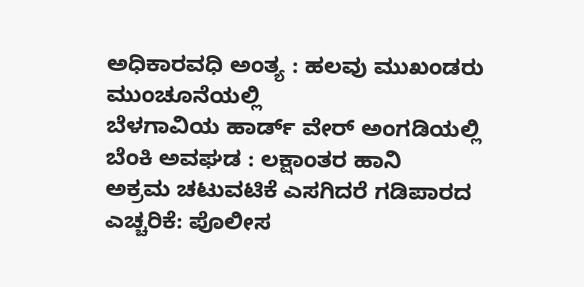ಅಧಿಕಾರವಧಿ ಅಂತ್ಯ : ಹಲವು ಮುಖಂಡರು ಮುಂಚೂನೆಯಲ್ಲಿ
ಬೆಳಗಾವಿಯ ಹಾರ್ಡ್ ವೇರ್ ಅಂಗಡಿಯಲ್ಲಿ ಬೆಂಕಿ ಅವಘಡ : ಲಕ್ಷಾಂತರ ಹಾನಿ
ಅಕ್ರಮ ಚಟುವಟಿಕೆ ಎಸಗಿದರೆ ಗಡಿಪಾರದ ಎಚ್ಚರಿಕೆ: ಪೊಲೀಸ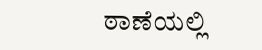ಠಾಣೆಯಲ್ಲಿ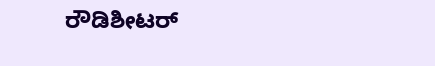ರೌಡಿಶೀಟರ್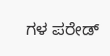ಗಳ ಪರೇಡ್